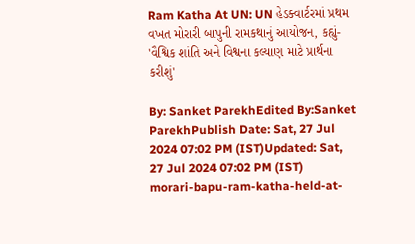Ram Katha At UN: UN હેડક્વાર્ટરમાં પ્રથમ વખત મોરારી બાપુની રામકથાનું આયોજન, કહ્યું- 'વૈશ્વિક શાંતિ અને વિશ્વના કલ્યાણ માટે પ્રાર્થના કરીશું'

By: Sanket ParekhEdited By:Sanket ParekhPublish Date: Sat, 27 Jul 2024 07:02 PM (IST)Updated: Sat, 27 Jul 2024 07:02 PM (IST)
morari-bapu-ram-katha-held-at-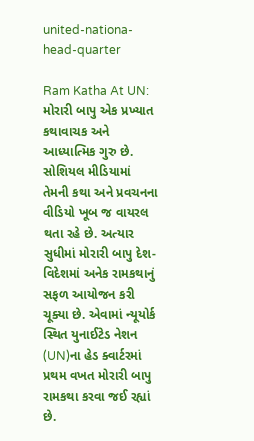united-nationa-head-quarter

Ram Katha At UN: મોરારી બાપુ એક પ્રખ્યાત કથાવાચક અને આધ્યાત્મિક ગુરુ છે. સોશિયલ મીડિયામાં તેમની કથા અને પ્રવચનના વીડિયો ખૂબ જ વાયરલ થતા રહે છે. અત્યાર સુધીમાં મોરારી બાપુ દેશ-વિદેશમાં અનેક રામકથાનું સફળ આયોજન કરી ચૂક્યા છે. એવામાં ન્યૂયોર્ક સ્થિત યુનાઈટેડ નેશન (UN)ના હેડ ક્વાર્ટરમાં પ્રથમ વખત મોરારી બાપુ રામકથા કરવા જઈ રહ્યાં છે.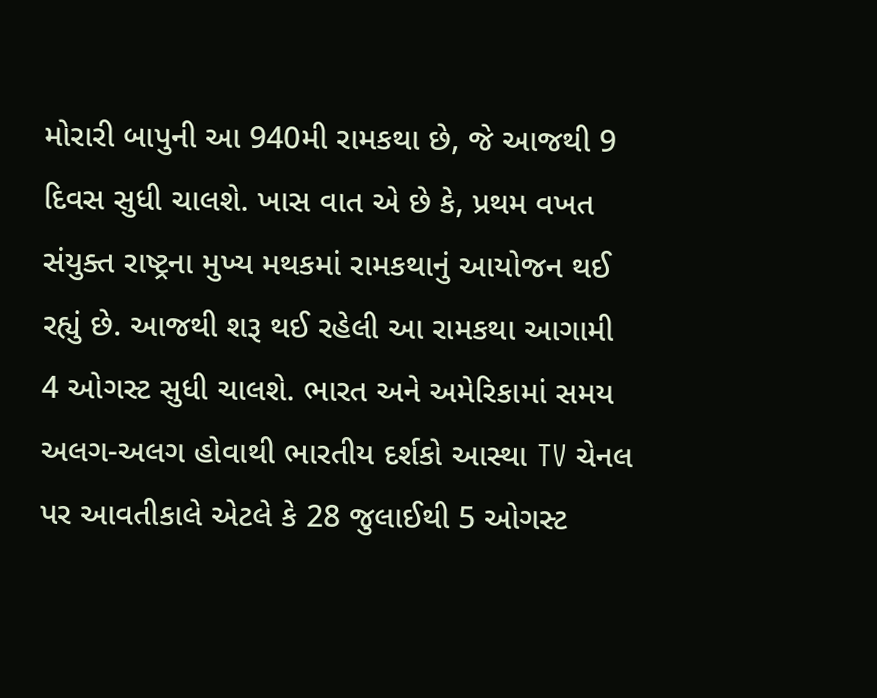મોરારી બાપુની આ 940મી રામકથા છે, જે આજથી 9 દિવસ સુધી ચાલશે. ખાસ વાત એ છે કે, પ્રથમ વખત સંયુક્ત રાષ્ટ્રના મુખ્ય મથકમાં રામકથાનું આયોજન થઈ રહ્યું છે. આજથી શરૂ થઈ રહેલી આ રામકથા આગામી 4 ઓગસ્ટ સુધી ચાલશે. ભારત અને અમેરિકામાં સમય અલગ-અલગ હોવાથી ભારતીય દર્શકો આસ્થા TV ચેનલ પર આવતીકાલે એટલે કે 28 જુલાઈથી 5 ઓગસ્ટ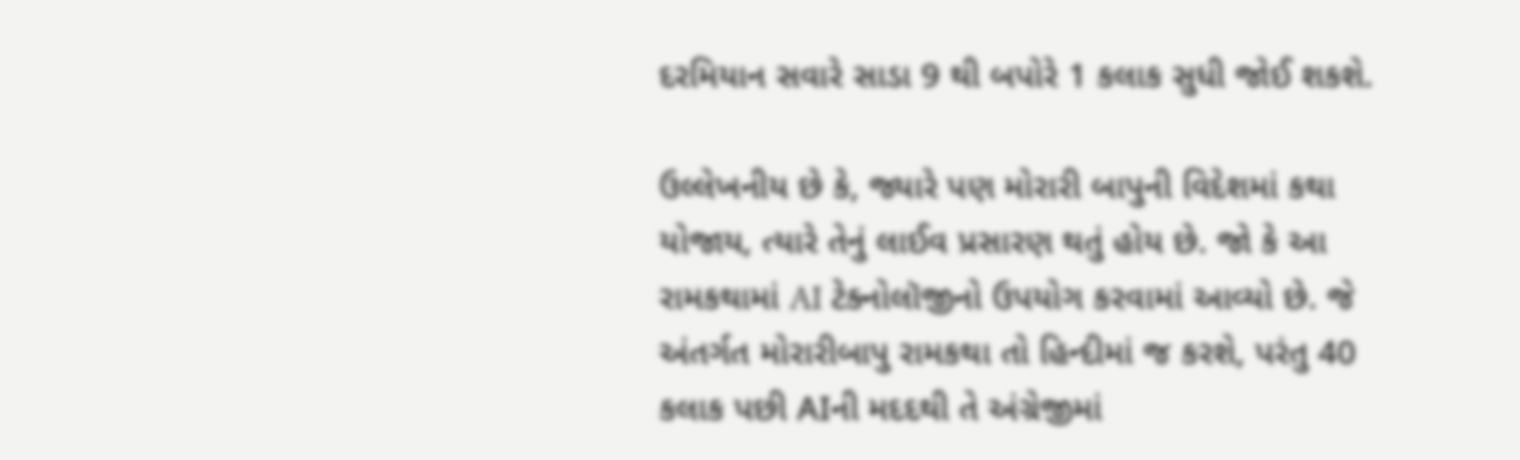દરમિયાન સવારે સાડા 9 થી બપોરે 1 કલાક સુધી જોઈ શકશે.

ઉલ્લેખનીય છે કે, જ્યારે પણ મોરારી બાપુની વિદેશમાં કથા યોજાય, ત્યારે તેનું લાઈવ પ્રસારણ થતું હોય છે. જો કે આ રામકથામાં AI ટેક્નોલૉજીનો ઉપયોગ કરવામાં આવ્યો છે. જે અંતર્ગત મોરારીબાપુ રામકથા તો હિન્દીમાં જ કરશે, પરંતુ 40 કલાક પછી AIની મદદથી તે અંગ્રેજીમાં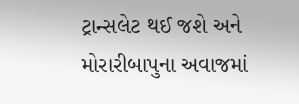ટ્રાન્સલેટ થઈ જશે અને મોરારીબાપુના અવાજમાં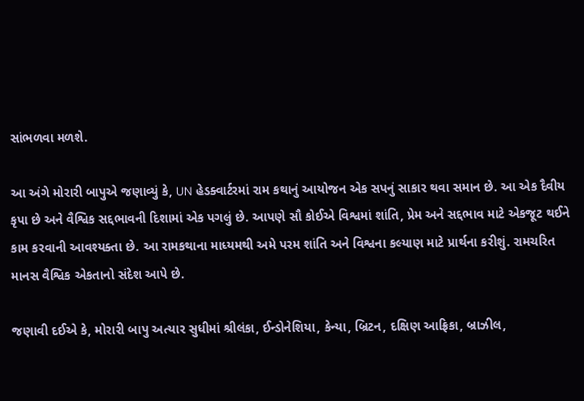સાંભળવા મળશે.

આ અંગે મોરારી બાપુએ જણાવ્યું કે, UN હેડક્વાર્ટરમાં રામ કથાનું આયોજન એક સપનું સાકાર થવા સમાન છે. આ એક દૈવીય કૃપા છે અને વૈશ્વિક સદ્દભાવની દિશામાં એક પગલું છે. આપણે સૌ કોઈએ વિશ્વમાં શાંતિ, પ્રેમ અને સદ્દભાવ માટે એકજૂટ થઈને કામ કરવાની આવશ્યક્તા છે. આ રામકથાના માધ્યમથી અમે પરમ શાંતિ અને વિશ્વના કલ્યાણ માટે પ્રાર્થના કરીશું. રામચરિત માનસ વૈશ્વિક એકતાનો સંદેશ આપે છે.

જણાવી દઈએ કે, મોરારી બાપુ અત્યાર સુધીમાં શ્રીલંકા, ઈન્ડોનેશિયા, કેન્યા, બ્રિટન, દક્ષિણ આફ્રિકા, બ્રાઝીલ,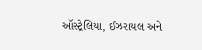ઑસ્ટ્રેલિયા, ઈઝરાયલ અને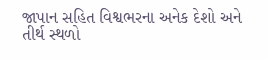જાપાન સહિત વિશ્વભરના અનેક દેશો અને તીર્થ સ્થળો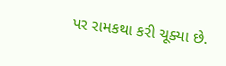પર રામકથા કરી ચૂક્યા છે.